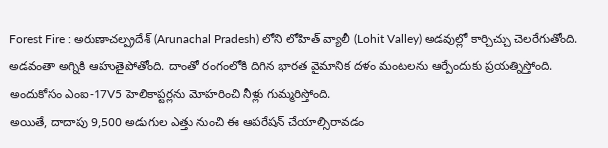Forest Fire : అరుణాచల్ప్రదేశ్ (Arunachal Pradesh) లోని లోహిత్ వ్యాలీ (Lohit Valley) అడవుల్లో కార్చిచ్చు చెలరేగుతోంది. అడవంతా అగ్నికి ఆహుతైపోతోంది. దాంతో రంగంలోకి దిగిన భారత వైమానిక దళం మంటలను ఆర్పేందుకు ప్రయత్నిస్తోంది. అందుకోసం ఎంఐ-17V5 హెలికాప్టర్లను మోహరించి నీళ్లు గుమ్మరిస్తోంది.
అయితే, దాదాపు 9,500 అడుగుల ఎత్తు నుంచి ఈ ఆపరేషన్ చేయాల్సిరావడం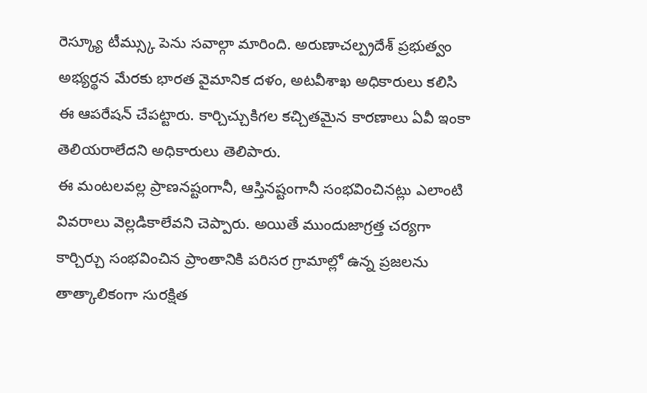రెస్క్యూ టీమ్స్కు పెను సవాల్గా మారింది. అరుణాచల్ప్రదేశ్ ప్రభుత్వం అభ్యర్థన మేరకు భారత వైమానిక దళం, అటవీశాఖ అధికారులు కలిసి ఈ ఆపరేషన్ చేపట్టారు. కార్చిచ్చుకిగల కచ్చితమైన కారణాలు ఏవీ ఇంకా తెలియరాలేదని అధికారులు తెలిపారు.
ఈ మంటలవల్ల ప్రాణనష్టంగానీ, ఆస్తినష్టంగానీ సంభవించినట్లు ఎలాంటి వివరాలు వెల్లడికాలేవని చెప్పారు. అయితే ముందుజాగ్రత్త చర్యగా కార్చిర్చు సంభవించిన ప్రాంతానికి పరిసర గ్రామాల్లో ఉన్న ప్రజలను తాత్కాలికంగా సురక్షిత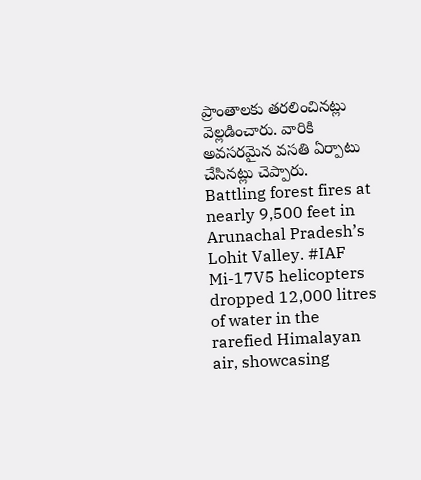ప్రాంతాలకు తరలించినట్లు వెల్లడించారు. వారికి అవసరమైన వసతి ఏర్పాటు చేసినట్లు చెప్పారు.
Battling forest fires at nearly 9,500 feet in Arunachal Pradesh’s Lohit Valley. #IAF Mi-17V5 helicopters dropped 12,000 litres of water in the rarefied Himalayan air, showcasing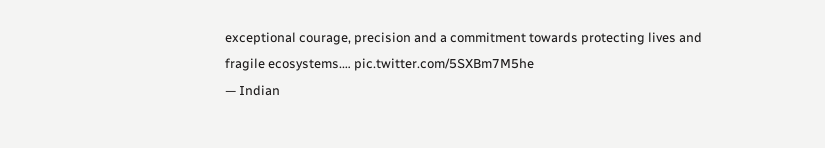exceptional courage, precision and a commitment towards protecting lives and fragile ecosystems.… pic.twitter.com/5SXBm7M5he
— Indian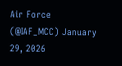Air Force (@IAF_MCC) January 29, 2026